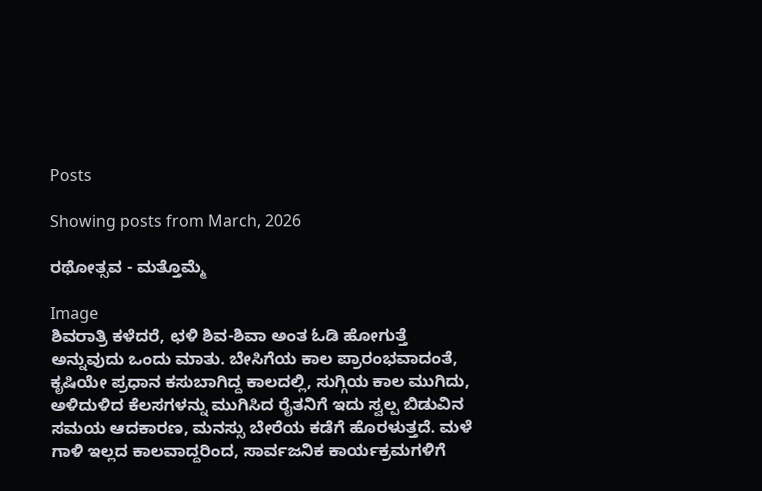Posts

Showing posts from March, 2026

ರಥೋತ್ಸವ - ಮತ್ತೊಮ್ಮೆ

Image
ಶಿವರಾತ್ರಿ ಕಳೆದರೆ, ಛಳಿ ಶಿವ-ಶಿವಾ ಅಂತ ಓಡಿ ಹೋಗುತ್ತೆ ಅನ್ನುವುದು ಒಂದು ಮಾತು. ಬೇಸಿಗೆಯ ಕಾಲ ಪ್ರಾರಂಭವಾದಂತೆ, ಕೃಷಿಯೇ ಪ್ರಧಾನ ಕಸುಬಾಗಿದ್ದ ಕಾಲದಲ್ಲಿ, ಸುಗ್ಗಿಯ ಕಾಲ ಮುಗಿದು, ಅಳಿದುಳಿದ ಕೆಲಸಗಳನ್ನು ಮುಗಿಸಿದ ರೈತನಿಗೆ ಇದು ಸ್ವಲ್ಪ ಬಿಡುವಿನ ಸಮಯ ಆದಕಾರಣ, ಮನಸ್ಸು ಬೇರೆಯ ಕಡೆಗೆ ಹೊರಳುತ್ತದೆ. ಮಳೆ ಗಾಳಿ ಇಲ್ಲದ ಕಾಲವಾದ್ದರಿಂದ, ಸಾರ್ವಜನಿಕ ಕಾರ್ಯಕ್ರಮಗಳಿಗೆ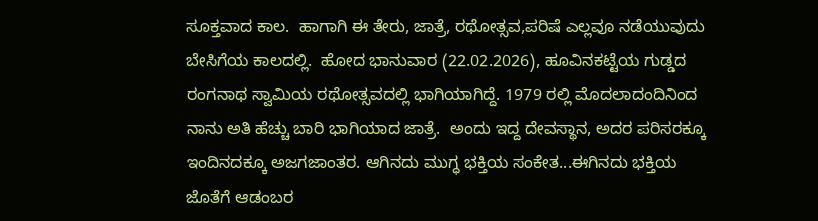ಸೂಕ್ತವಾದ ಕಾಲ.  ಹಾಗಾಗಿ ಈ ತೇರು, ಜಾತ್ರೆ, ರಥೋತ್ಸವ,ಪರಿಷೆ ಎಲ್ಲವೂ ನಡೆಯುವುದು ಬೇಸಿಗೆಯ ಕಾಲದಲ್ಲಿ.  ಹೋದ ಭಾನುವಾರ (22.02.2026), ಹೂವಿನಕಟ್ಟೆಯ ಗುಡ್ಡದ ರಂಗನಾಥ ಸ್ವಾಮಿಯ ರಥೋತ್ಸವದಲ್ಲಿ ಭಾಗಿಯಾಗಿದ್ದೆ. 1979 ರಲ್ಲಿ ಮೊದಲಾದಂದಿನಿಂದ ನಾನು ಅತಿ ಹೆಚ್ಚು ಬಾರಿ ಭಾಗಿಯಾದ ಜಾತ್ರೆ.  ಅಂದು ಇದ್ದ ದೇವಸ್ಥಾನ, ಅದರ ಪರಿಸರಕ್ಕೂ ಇಂದಿನದಕ್ಕೂ ಅಜಗಜಾಂತರ. ಆಗಿನದು ಮುಗ್ಧ ಭಕ್ತಿಯ ಸಂಕೇತ...ಈಗಿನದು ಭಕ್ತಿಯ ಜೊತೆಗೆ ಆಡಂಬರ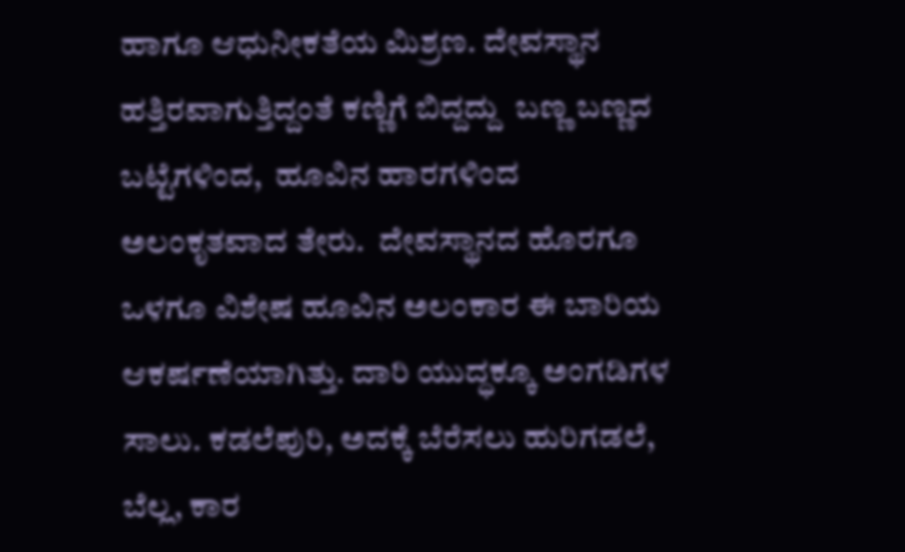ಹಾಗೂ ಆಧುನೀಕತೆಯ ಮಿಶ್ರಣ. ದೇವಸ್ಥಾನ ಹತ್ತಿರವಾಗುತ್ತಿದ್ದಂತೆ ಕಣ್ಣಿಗೆ ಬಿದ್ದದ್ದು  ಬಣ್ಣ ಬಣ್ಣದ ಬಟ್ಟೆಗಳಿಂದ,  ಹೂವಿನ ಹಾರಗಳಿಂದ ಅಲಂಕೃತವಾದ ತೇರು.  ದೇವಸ್ಥಾನದ ಹೊರಗೂ ಒಳಗೂ ವಿಶೇಷ ಹೂವಿನ ಅಲಂಕಾರ ಈ ಬಾರಿಯ ಆಕರ್ಷಣೆಯಾಗಿತ್ತು. ದಾರಿ ಯುದ್ಧಕ್ಕೂ ಅಂಗಡಿಗಳ ಸಾಲು. ಕಡಲೆಪುರಿ, ಅದಕ್ಕೆ ಬೆರೆಸಲು ಹುರಿಗಡಲೆ, ಬೆಲ್ಲ, ಕಾರ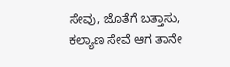ಸೇವು, ಜೊತೆಗೆ ಬತ್ತಾಸು, ಕಲ್ಯಾಣ ಸೇವೆ ಆಗ ತಾನೇ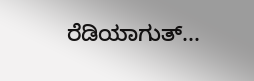ರೆಡಿಯಾಗುತ್...